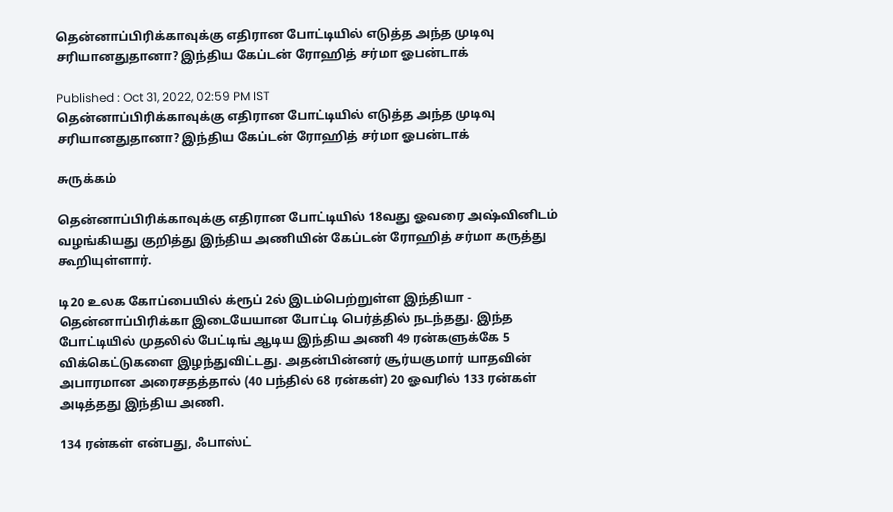தென்னாப்பிரிக்காவுக்கு எதிரான போட்டியில் எடுத்த அந்த முடிவு சரியானதுதானா? இந்திய கேப்டன் ரோஹித் சர்மா ஓபன்டாக்

Published : Oct 31, 2022, 02:59 PM IST
தென்னாப்பிரிக்காவுக்கு எதிரான போட்டியில் எடுத்த அந்த முடிவு சரியானதுதானா? இந்திய கேப்டன் ரோஹித் சர்மா ஓபன்டாக்

சுருக்கம்

தென்னாப்பிரிக்காவுக்கு எதிரான போட்டியில் 18வது ஓவரை அஷ்வினிடம் வழங்கியது குறித்து இந்திய அணியின் கேப்டன் ரோஹித் சர்மா கருத்து கூறியுள்ளார்.

டி20 உலக கோப்பையில் க்ரூப் 2ல் இடம்பெற்றுள்ள இந்தியா - தென்னாப்பிரிக்கா இடையேயான போட்டி பெர்த்தில் நடந்தது. இந்த போட்டியில் முதலில் பேட்டிங் ஆடிய இந்திய அணி 49 ரன்களுக்கே 5 விக்கெட்டுகளை இழந்துவிட்டது. அதன்பின்னர் சூர்யகுமார் யாதவின் அபாரமான அரைசதத்தால் (40 பந்தில் 68 ரன்கள்) 20 ஓவரில் 133 ரன்கள் அடித்தது இந்திய அணி.

134 ரன்கள் என்பது, ஃபாஸ்ட்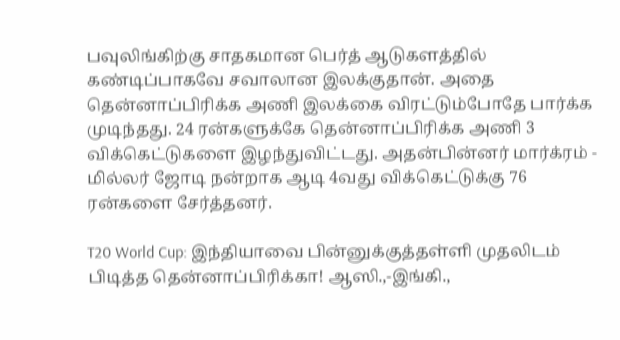பவுலிங்கிற்கு சாதகமான பெர்த் ஆடுகளத்தில் கண்டிப்பாகவே சவாலான இலக்குதான். அதை தென்னாப்பிரிக்க அணி இலக்கை விரட்டும்போதே பார்க்க முடிந்தது. 24 ரன்களுக்கே தென்னாப்பிரிக்க அணி 3 விக்கெட்டுகளை இழந்துவிட்டது. அதன்பின்னர் மார்க்ரம் - மில்லர் ஜோடி நன்றாக ஆடி 4வது விக்கெட்டுக்கு 76 ரன்களை சேர்த்தனர்.

T20 World Cup: இந்தியாவை பின்னுக்குத்தள்ளி முதலிடம் பிடித்த தென்னாப்பிரிக்கா! ஆஸி.,-இங்கி.,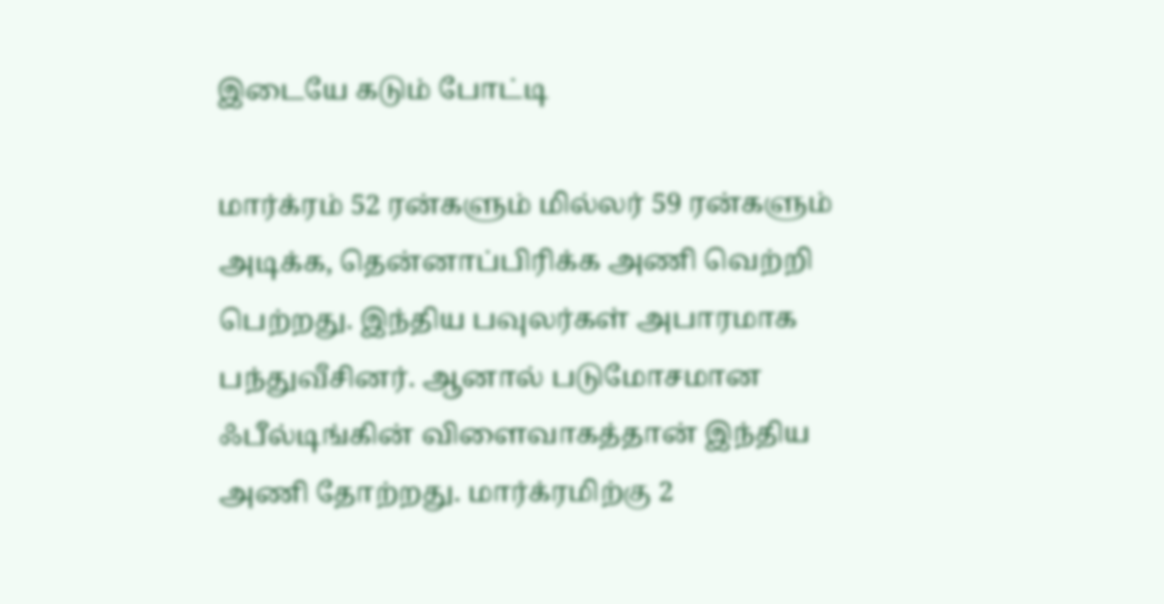இடையே கடும் போட்டி

மார்க்ரம் 52 ரன்களும் மில்லர் 59 ரன்களும் அடிக்க, தென்னாப்பிரிக்க அணி வெற்றி பெற்றது. இந்திய பவுலர்கள் அபாரமாக பந்துவீசினர். ஆனால் படுமோசமான ஃபீல்டிங்கின் விளைவாகத்தான் இந்திய அணி தோற்றது. மார்க்ரமிற்கு 2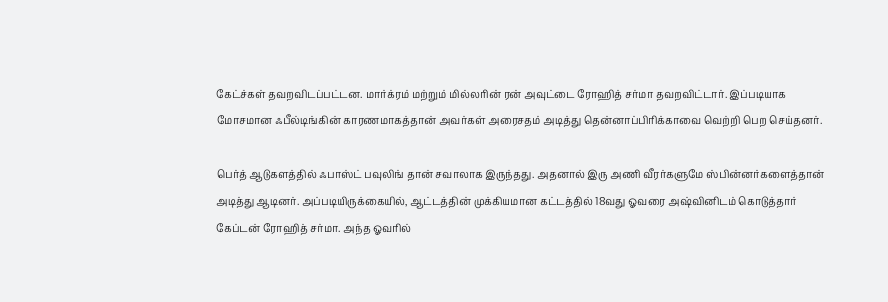கேட்ச்கள் தவறவிடப்பட்டன. மார்க்ரம் மற்றும் மில்லரின் ரன் அவுட்டை ரோஹித் சர்மா தவறவிட்டார். இப்படியாக மோசமான ஃபீல்டிங்கின் காரணமாகத்தான் அவர்கள் அரைசதம் அடித்து தென்னாப்பிரிக்காவை வெற்றி பெற செய்தனர்.

பெர்த் ஆடுகளத்தில் ஃபாஸ்ட் பவுலிங் தான் சவாலாக இருந்தது. அதனால் இரு அணி வீரர்களுமே ஸ்பின்னர்களைத்தான் அடித்து ஆடினர். அப்படியிருக்கையில், ஆட்டத்தின் முக்கியமான கட்டத்தில் 18வது ஓவரை அஷ்வினிடம் கொடுத்தார் கேப்டன் ரோஹித் சர்மா. அந்த ஓவரில்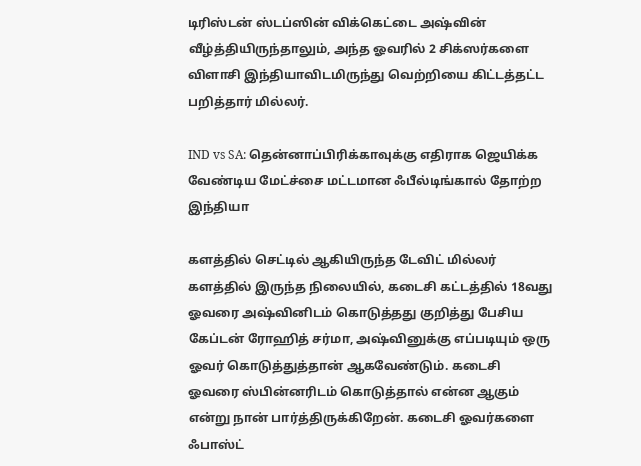டிரிஸ்டன் ஸ்டப்ஸின் விக்கெட்டை அஷ்வின் வீழ்த்தியிருந்தாலும், அந்த ஓவரில் 2 சிக்ஸர்களை விளாசி இந்தியாவிடமிருந்து வெற்றியை கிட்டத்தட்ட பறித்தார் மில்லர்.

IND vs SA: தென்னாப்பிரிக்காவுக்கு எதிராக ஜெயிக்க வேண்டிய மேட்ச்சை மட்டமான ஃபீல்டிங்கால் தோற்ற இந்தியா

களத்தில் செட்டில் ஆகியிருந்த டேவிட் மில்லர் களத்தில் இருந்த நிலையில், கடைசி கட்டத்தில் 18வது ஓவரை அஷ்வினிடம் கொடுத்தது குறித்து பேசிய கேப்டன் ரோஹித் சர்மா, அஷ்வினுக்கு எப்படியும் ஒரு ஓவர் கொடுத்துத்தான் ஆகவேண்டும். கடைசி ஓவரை ஸ்பின்னரிடம் கொடுத்தால் என்ன ஆகும் என்று நான் பார்த்திருக்கிறேன். கடைசி ஓவர்களை ஃபாஸ்ட்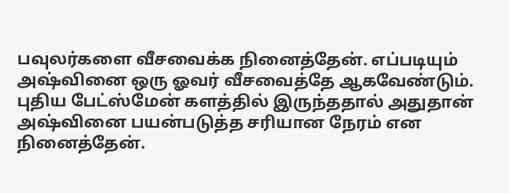பவுலர்களை வீசவைக்க நினைத்தேன். எப்படியும் அஷ்வினை ஒரு ஓவர் வீசவைத்தே ஆகவேண்டும். புதிய பேட்ஸ்மேன் களத்தில் இருந்ததால் அதுதான் அஷ்வினை பயன்படுத்த சரியான நேரம் என நினைத்தேன்.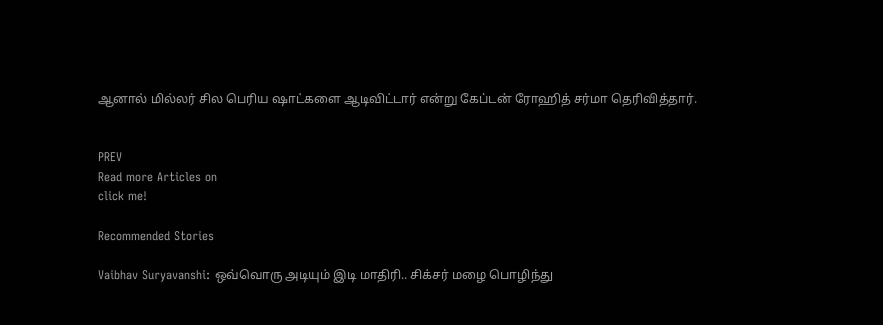ஆனால் மில்லர் சில பெரிய ஷாட்களை ஆடிவிட்டார் என்று கேப்டன் ரோஹித் சர்மா தெரிவித்தார்.


PREV
Read more Articles on
click me!

Recommended Stories

Vaibhav Suryavanshi: ஒவ்வொரு அடியும் இடி மாதிரி.. சிக்சர் மழை பொழிந்து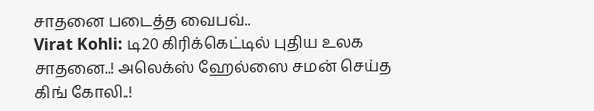சாதனை படைத்த வைபவ்..
Virat Kohli: டி20 கிரிக்கெட்டில் புதிய உலக சாதனை..! அலெக்ஸ் ஹேல்ஸை சமன் செய்த கிங் கோலி..!